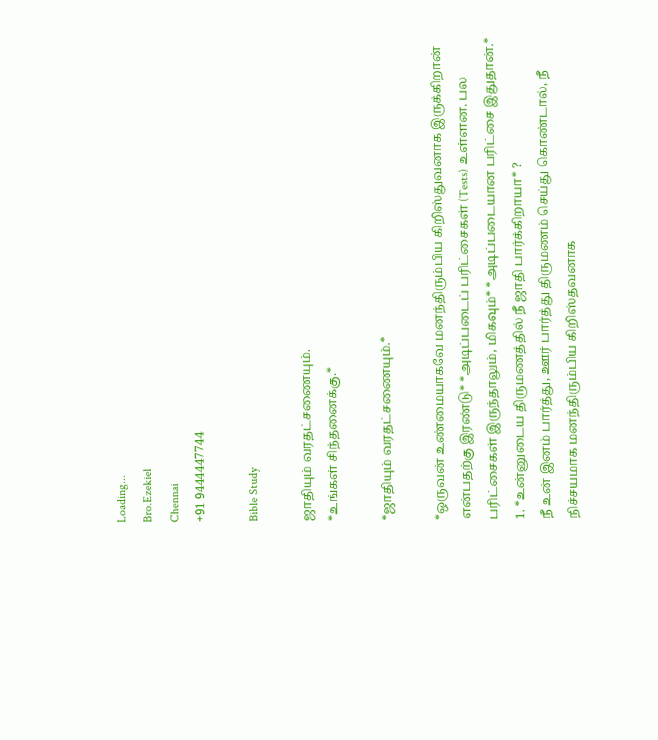Loading...
Bro.Ezekiel
Chennai
+91 9444447744

Bible Study

ஜாதியும் வரதட்சணையும்.
*உங்கள் சிந்தனைக்கு.*

*ஜாதியும் வரதட்சணையும்.*

*ஒருவன் உண்மையாகவே மனந்திரும்பிய கிறிஸ்துவனாக இருக்கிறான் என்பதற்கு இரண்டு* *அடிப்படைப் பரிட்சைகள் (Tests) உள்ளன. பல பரிட்சைகள் இருந்தாலும், மிகவும்* *அடிப்படையான பரிட்சை இதுதான்.*
1. *உன்னுடைய திருமணத்தில் நீ ஜாதி பார்க்கிறாயா* ?
நீ உன் இனம் பார்த்து, ஊர் பார்த்து திருமணம் செய்து கொண்டால், நீ நிச்சயமாக மனந்திரும்பிய கிறிஸ்தவனாக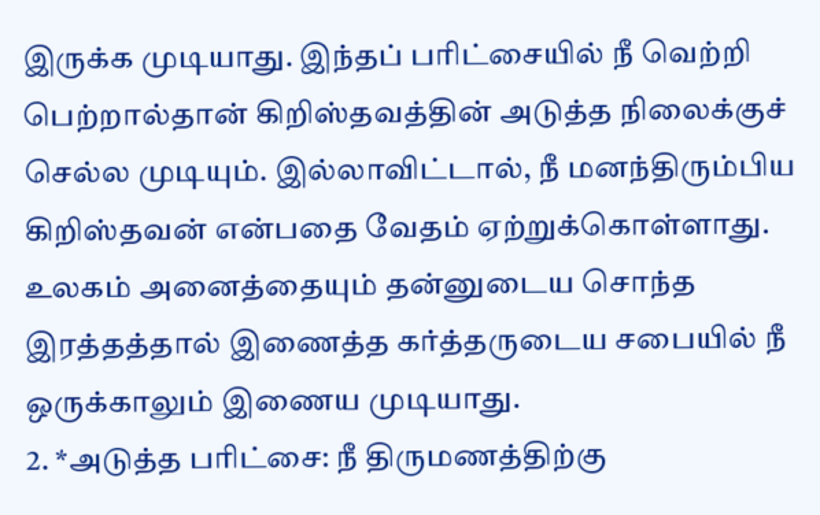இருக்க முடியாது. இந்தப் பரிட்சையில் நீ வெற்றி பெற்றால்தான் கிறிஸ்தவத்தின் அடுத்த நிலைக்குச் செல்ல முடியும். இல்லாவிட்டால், நீ மனந்திரும்பிய கிறிஸ்தவன் என்பதை வேதம் ஏற்றுக்கொள்ளாது.
உலகம் அனைத்தையும் தன்னுடைய சொந்த இரத்தத்தால் இணைத்த கர்த்தருடைய சபையில் நீ ஒருக்காலும் இணைய முடியாது.
2. *அடுத்த பரிட்சை: நீ திருமணத்திற்கு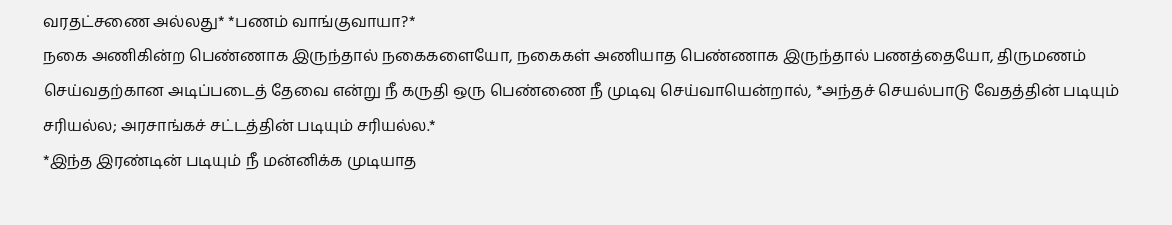வரதட்சணை அல்லது* *பணம் வாங்குவாயா?*
நகை அணிகின்ற பெண்ணாக இருந்தால் நகைகளையோ, நகைகள் அணியாத பெண்ணாக இருந்தால் பணத்தையோ, திருமணம் செய்வதற்கான அடிப்படைத் தேவை என்று நீ கருதி ஒரு பெண்ணை நீ முடிவு செய்வாயென்றால், *அந்தச் செயல்பாடு வேதத்தின் படியும் சரியல்ல; அரசாங்கச் சட்டத்தின் படியும் சரியல்ல.*
*இந்த இரண்டின் படியும் நீ மன்னிக்க முடியாத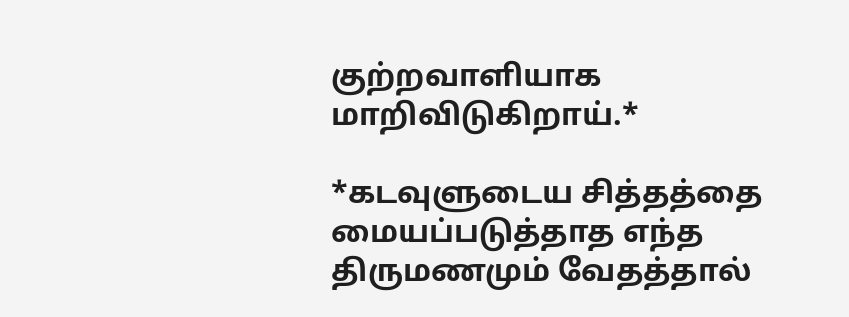குற்றவாளியாக மாறிவிடுகிறாய்.*

*கடவுளுடைய சித்தத்தை மையப்படுத்தாத எந்த திருமணமும் வேதத்தால்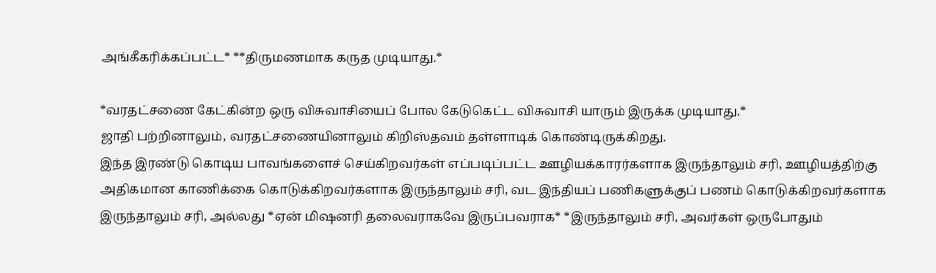அங்கீகரிக்கப்பட்ட* **திருமணமாக கருத முடியாது.*

*வரதட்சணை கேட்கின்ற ஒரு விசுவாசியைப் போல கேடுகெட்ட விசுவாசி யாரும் இருக்க முடியாது.*
ஜாதி பற்றினாலும், வரதட்சணையினாலும் கிறிஸ்தவம் தள்ளாடிக் கொண்டிருக்கிறது.
இந்த இரண்டு கொடிய பாவங்களைச் செய்கிறவர்கள் எப்படிப்பட்ட ஊழியக்காரர்களாக இருந்தாலும் சரி, ஊழியத்திற்கு அதிகமான காணிக்கை கொடுக்கிறவர்களாக இருந்தாலும் சரி, வட இந்தியப் பணிகளுக்குப் பணம் கொடுக்கிறவர்களாக இருந்தாலும் சரி, அல்லது *ஏன் மிஷனரி தலைவராகவே இருப்பவராக* *இருந்தாலும் சரி, அவர்கள் ஒருபோதும்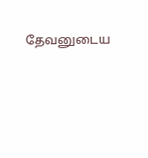தேவனுடைய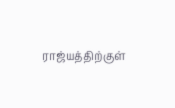ராஜ்யத்திற்குள்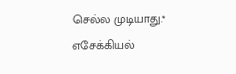செல்ல முடியாது.*
எசேக்கியல்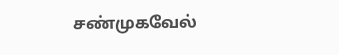சண்முகவேல்